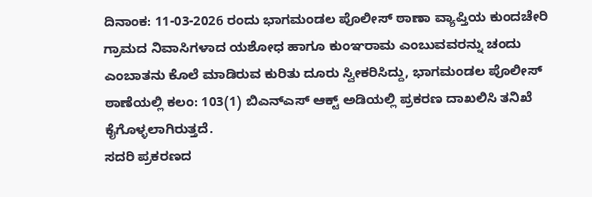ದಿನಾಂಕ: 11-03-2026 ರಂದು ಭಾಗಮಂಡಲ ಪೊಲೀಸ್ ಠಾಣಾ ವ್ಯಾಪ್ತಿಯ ಕುಂದಚೇರಿ ಗ್ರಾಮದ ನಿವಾಸಿಗಳಾದ ಯಶೋಧ ಹಾಗೂ ಕುಂಞರಾಮ ಎಂಬುವವರನ್ನು ಚಂದು ಎಂಬಾತನು ಕೊಲೆ ಮಾಡಿರುವ ಕುರಿತು ದೂರು ಸ್ವೀಕರಿಸಿದ್ದು, ಭಾಗಮಂಡಲ ಪೊಲೀಸ್ ಠಾಣೆಯಲ್ಲಿ ಕಲಂ: 103(1) ಬಿಎನ್ಎಸ್ ಆಕ್ಟ್ ಅಡಿಯಲ್ಲಿ ಪ್ರಕರಣ ದಾಖಲಿಸಿ ತನಿಖೆ ಕೈಗೊಳ್ಳಲಾಗಿರುತ್ತದೆ.
ಸದರಿ ಪ್ರಕರಣದ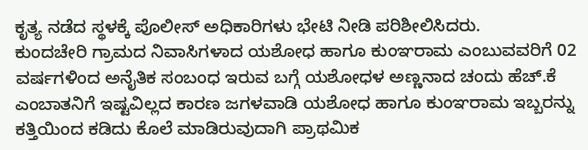ಕೃತ್ಯ ನಡೆದ ಸ್ಥಳಕ್ಕೆ ಪೊಲೀಸ್ ಅಧಿಕಾರಿಗಳು ಭೇಟಿ ನೀಡಿ ಪರಿಶೀಲಿಸಿದರು.
ಕುಂದಚೇರಿ ಗ್ರಾಮದ ನಿವಾಸಿಗಳಾದ ಯಶೋಧ ಹಾಗೂ ಕುಂಞರಾಮ ಎಂಬುವವರಿಗೆ 02 ವರ್ಷಗಳಿಂದ ಅನೈತಿಕ ಸಂಬಂಧ ಇರುವ ಬಗ್ಗೆ ಯಶೋಧಳ ಅಣ್ಣನಾದ ಚಂದು ಹೆಚ್.ಕೆ ಎಂಬಾತನಿಗೆ ಇಷ್ಟವಿಲ್ಲದ ಕಾರಣ ಜಗಳವಾಡಿ ಯಶೋಧ ಹಾಗೂ ಕುಂಞರಾಮ ಇಬ್ಬರನ್ನು ಕತ್ತಿಯಿಂದ ಕಡಿದು ಕೊಲೆ ಮಾಡಿರುವುದಾಗಿ ಪ್ರಾಥಮಿಕ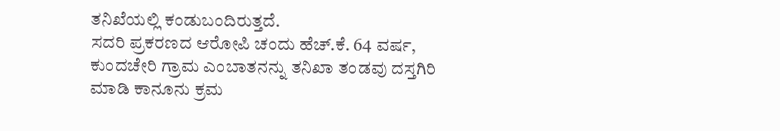ತನಿಖೆಯಲ್ಲಿ ಕಂಡುಬಂದಿರುತ್ತದೆ.
ಸದರಿ ಪ್ರಕರಣದ ಆರೋಪಿ ಚಂದು ಹೆಚ್.ಕೆ. 64 ವರ್ಷ, ಕುಂದಚೇರಿ ಗ್ರಾಮ ಎಂಬಾತನನ್ನು ತನಿಖಾ ತಂಡವು ದಸ್ತಗಿರಿ ಮಾಡಿ ಕಾನೂನು ಕ್ರಮ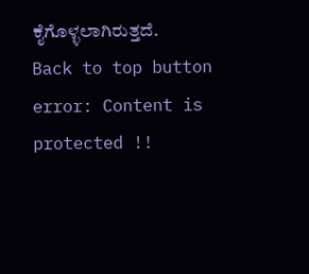ಕೈಗೊಳ್ಳಲಾಗಿರುತ್ತದೆ.
Back to top button
error: Content is protected !!